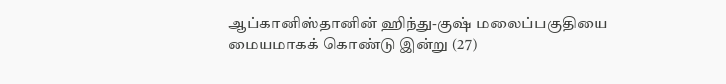ஆப்கானிஸ்தானின் ஹிந்து-குஷ் மலைப்பகுதியை மையமாகக் கொண்டு இன்று (27)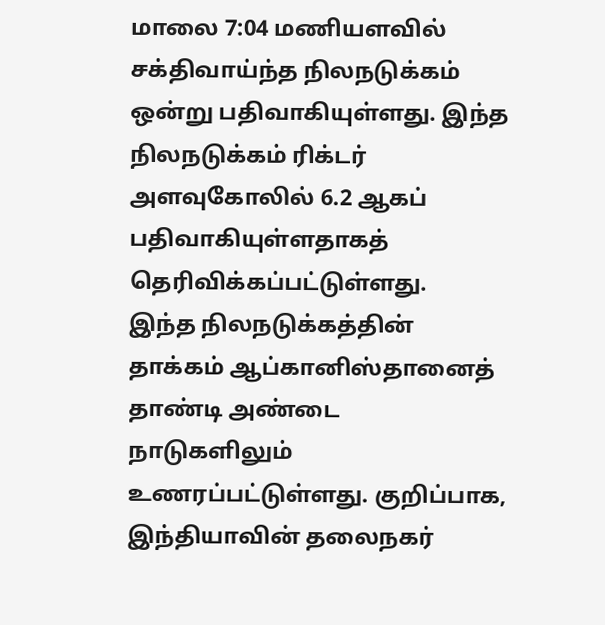மாலை 7:04 மணியளவில் சக்திவாய்ந்த நிலநடுக்கம் ஒன்று பதிவாகியுள்ளது. இந்த நிலநடுக்கம் ரிக்டர் அளவுகோலில் 6.2 ஆகப் பதிவாகியுள்ளதாகத் தெரிவிக்கப்பட்டுள்ளது.
இந்த நிலநடுக்கத்தின் தாக்கம் ஆப்கானிஸ்தானைத் தாண்டி அண்டை நாடுகளிலும் உணரப்பட்டுள்ளது. குறிப்பாக, இந்தியாவின் தலைநகர்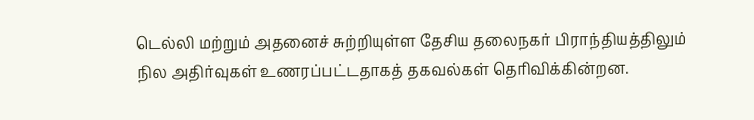டெல்லி மற்றும் அதனைச் சுற்றியுள்ள தேசிய தலைநகர் பிராந்தியத்திலும் நில அதிர்வுகள் உணரப்பட்டதாகத் தகவல்கள் தெரிவிக்கின்றன.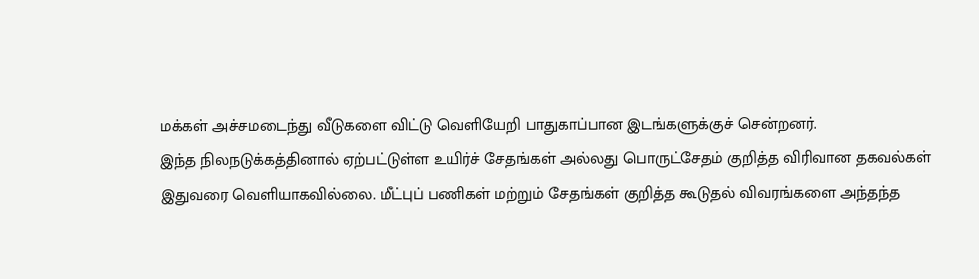மக்கள் அச்சமடைந்து வீடுகளை விட்டு வெளியேறி பாதுகாப்பான இடங்களுக்குச் சென்றனர்.
இந்த நிலநடுக்கத்தினால் ஏற்பட்டுள்ள உயிர்ச் சேதங்கள் அல்லது பொருட்சேதம் குறித்த விரிவான தகவல்கள் இதுவரை வெளியாகவில்லை. மீட்புப் பணிகள் மற்றும் சேதங்கள் குறித்த கூடுதல் விவரங்களை அந்தந்த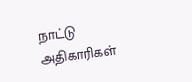நாட்டு அதிகாரிகள்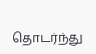தொடர்ந்து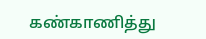கண்காணித்து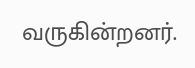வருகின்றனர்.